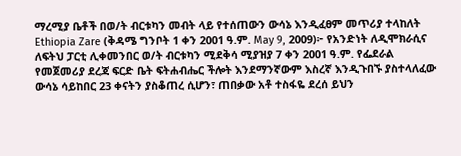ማረሚያ ቤቶች በወ/ት ብርቱካን መብት ላይ የተሰጠውን ውሳኔ እንዲፈፀም መጥሪያ ተላከለት
Ethiopia Zare (ቅዳሜ ግንቦት 1 ቀን 2001 ዓ.ም. May 9, 2009)፦ የአንድነት ለዲሞክራሲና ለፍትህ ፓርቲ ሊቀመንበር ወ/ት ብርቱካን ሚደቅሳ ሚያዝያ 7 ቀን 2001 ዓ.ም. የፌደራል የመጀመሪያ ደረጃ ፍርድ ቤት ፍትሐብሔር ችሎት እንደማንኛውም እስረኛ እንዲጉበኙ ያስተላለፈው ውሳኔ ሳይከበር 23 ቀናትን ያስቆጠረ ሲሆን፣ ጠበቃው አቶ ተስፋዬ ደረሰ ይህን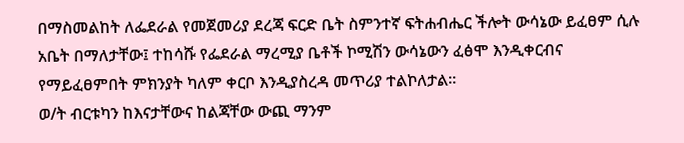በማስመልከት ለፌደራል የመጀመሪያ ደረጃ ፍርድ ቤት ስምንተኛ ፍትሐብሔር ችሎት ውሳኔው ይፈፀም ሲሉ አቤት በማለታቸው፤ ተከሳሹ የፌደራል ማረሚያ ቤቶች ኮሚሽን ውሳኔውን ፈፅሞ እንዲቀርብና የማይፈፀምበት ምክንያት ካለም ቀርቦ እንዲያስረዳ መጥሪያ ተልኮለታል።
ወ/ት ብርቱካን ከእናታቸውና ከልጃቸው ውጪ ማንም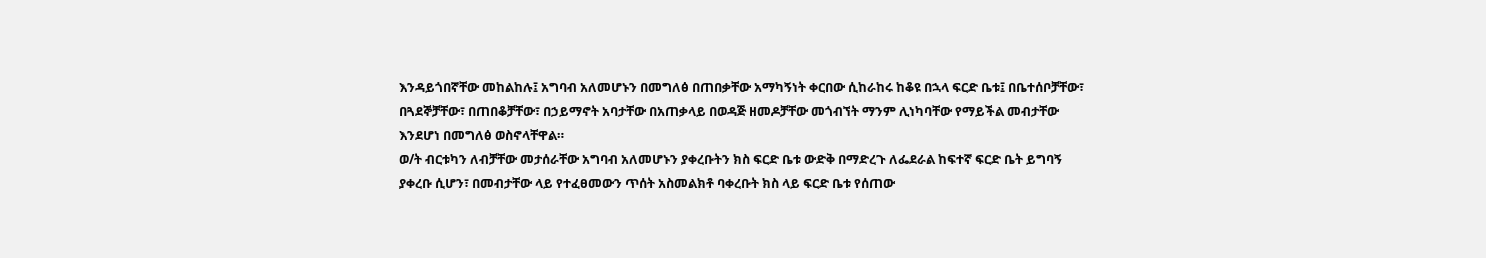እንዳይጎበኛቸው መከልከሉ፤ አግባብ አለመሆኑን በመግለፅ በጠበቃቸው አማካኝነት ቀርበው ሲከራከሩ ከቆዩ በኋላ ፍርድ ቤቱ፤ በቤተሰቦቻቸው፣ በጓደኞቻቸው፣ በጠበቆቻቸው፣ በኃይማኖት አባታቸው በአጠቃላይ በወዳጅ ዘመዶቻቸው መጎብኘት ማንም ሊነካባቸው የማይችል መብታቸው እንደሆነ በመግለፅ ወስኖላቸዋል።
ወ/ት ብርቱካን ለብቻቸው መታሰራቸው አግባብ አለመሆኑን ያቀረቡትን ክስ ፍርድ ቤቱ ውድቅ በማድረጉ ለፌደራል ከፍተኛ ፍርድ ቤት ይግባኝ ያቀረቡ ሲሆን፣ በመብታቸው ላይ የተፈፀመውን ጥሰት አስመልክቶ ባቀረቡት ክስ ላይ ፍርድ ቤቱ የሰጠው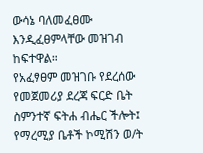ውሳኔ ባለመፈፀሙ እንዲፈፀምላቸው መዝገብ ከፍተዋል።
የአፈፃፀም መዝገቡ የደረሰው የመጀመሪያ ደረጃ ፍርድ ቤት ስምንተኛ ፍትሐ ብሔር ችሎት፤ የማረሚያ ቤቶች ኮሚሽን ወ/ት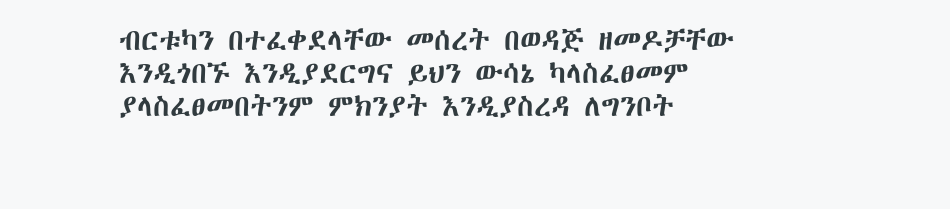ብርቱካን በተፈቀደላቸው መሰረት በወዳጅ ዘመዶቻቸው እንዲጎበኙ እንዲያደርግና ይህን ውሳኔ ካላስፈፀመም ያላስፈፀመበትንም ምክንያት እንዲያስረዳ ለግንቦት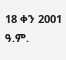18 ቀን 2001 ዓ.ም.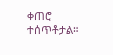ቀጠሮ ተሰጥቶታል።